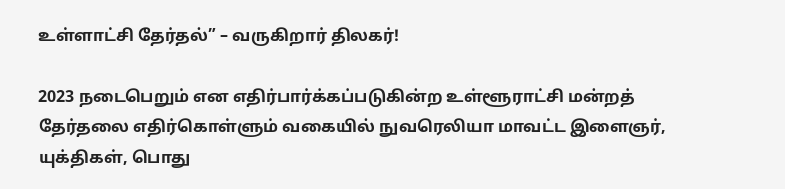உள்ளாட்சி தேர்தல்” – வருகிறார் திலகர்!

2023 நடைபெறும் என எதிர்பார்க்கப்படுகின்ற உள்ளூராட்சி மன்றத் தேர்தலை எதிர்கொள்ளும் வகையில் நுவரெலியா மாவட்ட இளைஞர், யுக்திகள், பொது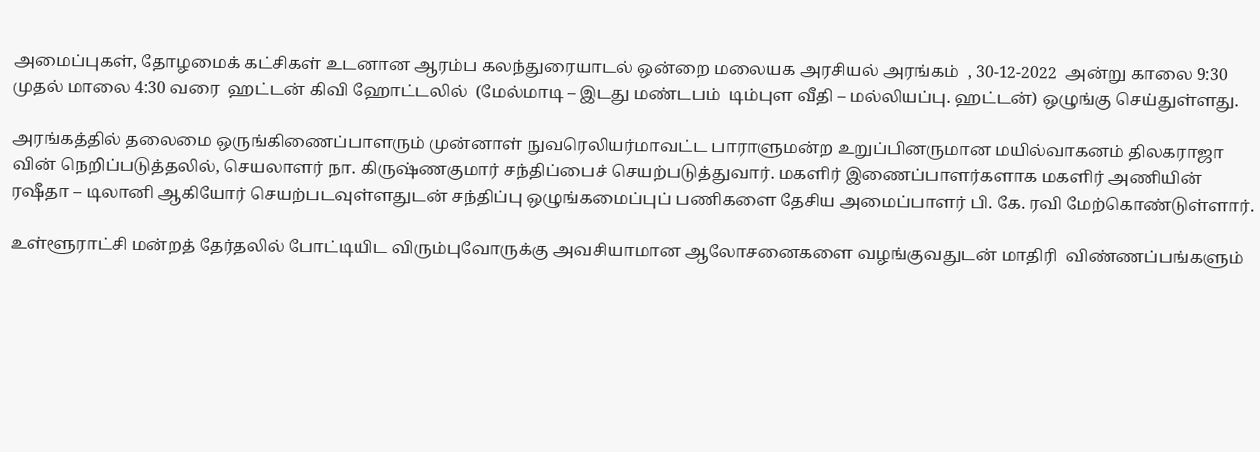அமைப்புகள், தோழமைக் கட்சிகள் உடனான ஆரம்ப கலந்துரையாடல் ஒன்றை மலையக அரசியல் அரங்கம்  , 30-12-2022  அன்று காலை 9:30 முதல் மாலை 4:30 வரை  ஹட்டன் கிவி ஹோட்டலில்  (மேல்மாடி – இடது மண்டபம்  டிம்புள வீதி – மல்லியப்பு. ஹட்டன்) ஒழுங்கு செய்துள்ளது.

அரங்கத்தில் தலைமை ஒருங்கிணைப்பாளரும் முன்னாள் நுவரெலியர்மாவட்ட பாராளுமன்ற உறுப்பினருமான மயில்வாகனம் திலகராஜா வின் நெறிப்படுத்தலில், செயலாளர் நா. கிருஷ்ணகுமார் சந்திப்பைச் செயற்படுத்துவார். மகளிர் இணைப்பாளர்களாக மகளிர் அணியின் ரஷீதா – டிலானி ஆகியோர் செயற்படவுள்ளதுடன் சந்திப்பு ஒழுங்கமைப்புப் பணிகளை தேசிய அமைப்பாளர் பி. கே. ரவி மேற்கொண்டுள்ளார்.

உள்ளூராட்சி மன்றத் தேர்தலில் போட்டியிட விரும்புவோருக்கு அவசியாமான ஆலோசனைகளை வழங்குவதுடன் மாதிரி  விண்ணப்பங்களும்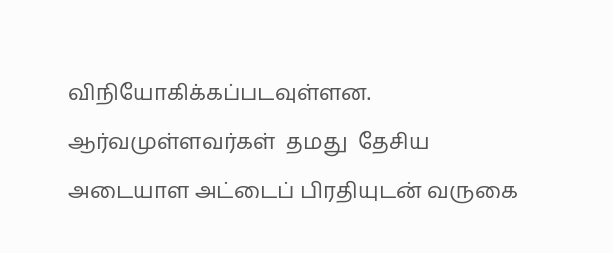விநியோகிக்கப்படவுள்ளன. ஆர்வமுள்ளவர்கள்  தமது  தேசிய அடையாள அட்டைப் பிரதியுடன் வருகை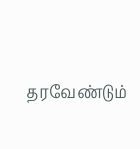தரவேண்டும்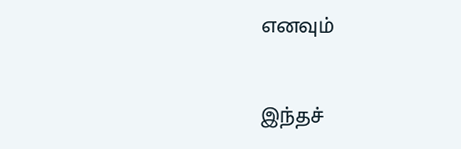எனவும்

இந்தச்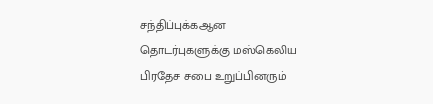சந்திப்புக்கஆன தொடர்புகளுக்கு மஸ்கெலிய பிரதேச சபை உறுப்பினரும்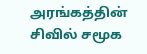அரங்கத்தின் சிவில் சமூக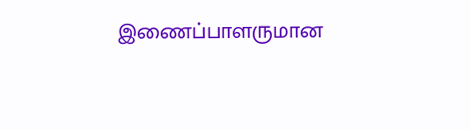இணைப்பாளருமான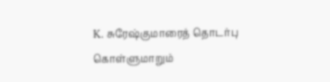K. சுரேஷ்குமாரைத் தொடர்பு கொள்ளுமாறும்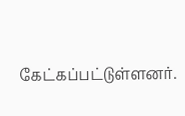கேட்கப்பட்டுள்ளனர்.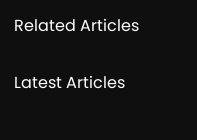Related Articles

Latest Articles